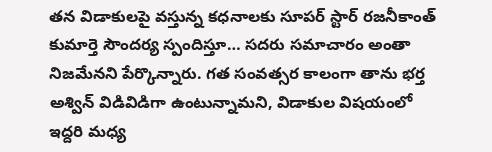తన విడాకులపై వస్తున్న కధనాలకు సూపర్ స్టార్ రజనీకాంత్ కుమార్తె సౌందర్య స్పందిస్తూ… సదరు సమాచారం అంతా నిజమేనని పేర్కొన్నారు. గత సంవత్సర కాలంగా తాను భర్త అశ్విన్ విడివిడిగా ఉంటున్నామని, విడాకుల విషయంలో ఇద్దరి మధ్య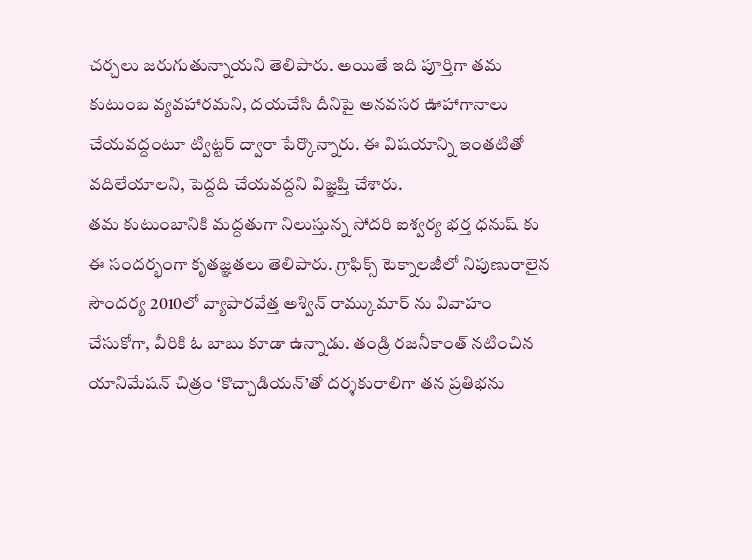చర్చలు జరుగుతున్నాయని తెలిపారు. అయితే ఇది పూర్తిగా తమ కుటుంబ వ్యవహారమని, దయచేసి దీనిపై అనవసర ఊహాగానాలు చేయవద్దంటూ ట్విట్టర్ ద్వారా పేర్కొన్నారు. ఈ విషయాన్ని ఇంతటితో వదిలేయాలని, పెద్దది చేయవద్దని విజ్ఞప్తి చేశారు.
తమ కుటుంబానికి మద్దతుగా నిలుస్తున్న సోదరి ఐశ్వర్య భర్త ధనుష్ కు ఈ సందర్భంగా కృతజ్ఞతలు తెలిపారు. గ్రాఫిక్స్ టెక్నాలజీలో నిపుణురాలైన సౌందర్య 2010లో వ్యాపారవేత్త అశ్విన్ రామ్కుమార్ ను వివాహం చేసుకోగా, వీరికి ఓ బాబు కూడా ఉన్నాడు. తండ్రి రజనీకాంత్ నటించిన యానిమేషన్ చిత్రం ‘కొచ్చాడియన్’తో దర్శకురాలిగా తన ప్రతిభను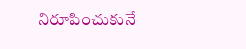నిరూపించుకునే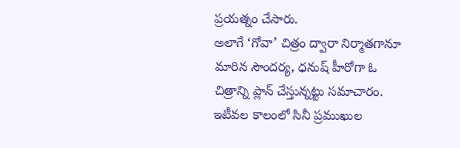ప్రయత్నం చేసారు.
అలాగే ‘గోవా’ చిత్రం ద్వారా నిర్మాతగానూ మారిన సౌందర్య, ధనుష్ హీరోగా ఓ చిత్రాన్ని ప్లాన్ చేస్తున్నట్టు సమాచారం. ఇటీవల కాలంలో సినీ ప్రముఖుల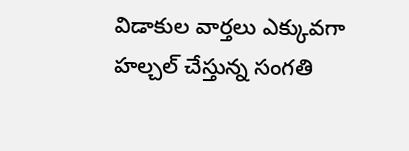విడాకుల వార్తలు ఎక్కువగా హల్చల్ చేస్తున్న సంగతి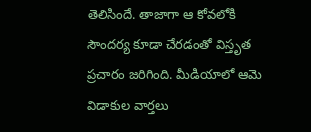తెలిసిందే. తాజాగా ఆ కోవలోకి సౌందర్య కూడా చేరడంతో విస్తృత ప్రచారం జరిగింది. మీడియాలో ఆమె విడాకుల వార్తలు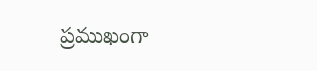ప్రముఖంగా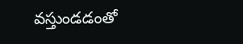వస్తుండడంతో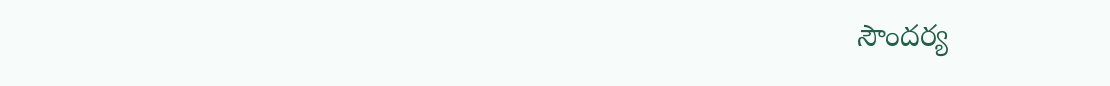సౌందర్య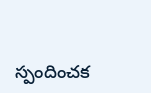స్పందించక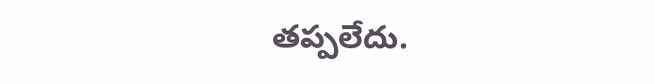తప్పలేదు.